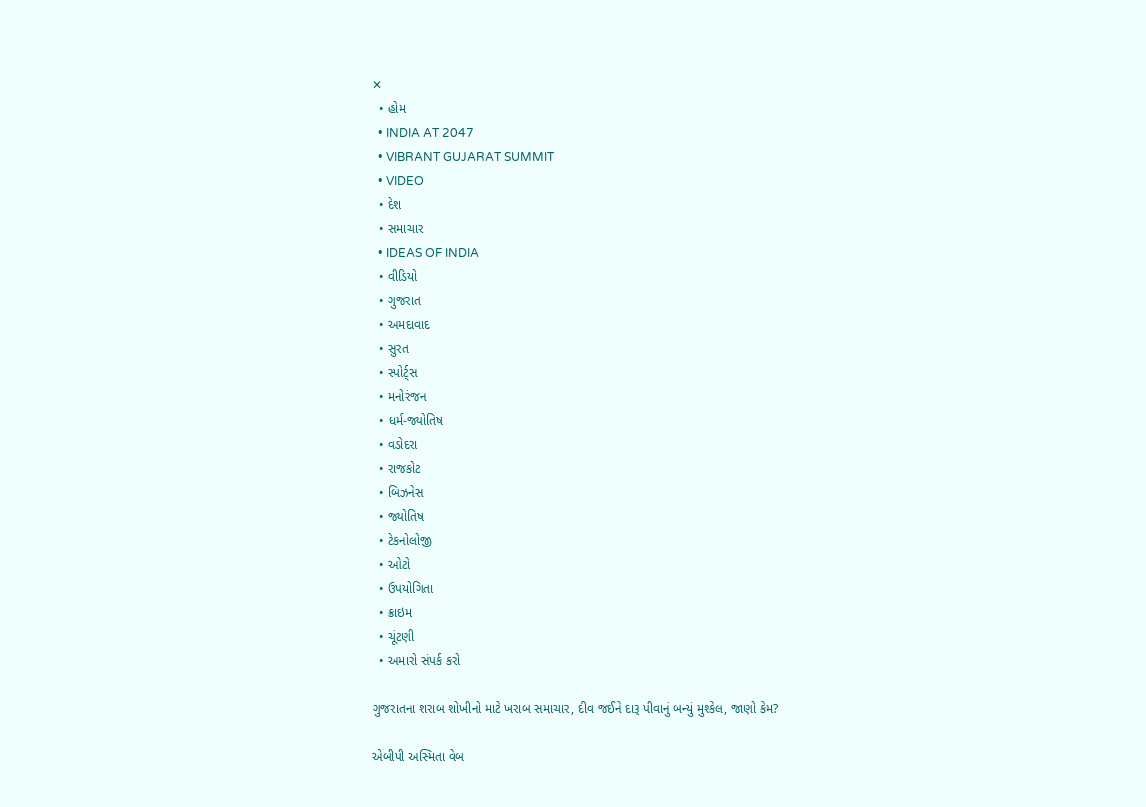✕
  • હોમ
  • INDIA AT 2047
  • VIBRANT GUJARAT SUMMIT
  • VIDEO
  • દેશ
  • સમાચાર
  • IDEAS OF INDIA
  • વીડિયો
  • ગુજરાત
  • અમદાવાદ
  • સુરત
  • સ્પોર્ટ્સ
  • મનોરંજન
  • ધર્મ-જ્યોતિષ
  • વડોદરા
  • રાજકોટ
  • બિઝનેસ
  • જ્યોતિષ
  • ટેકનોલોજી
  • ઓટો
  • ઉપયોગિતા
  • ક્રાઇમ
  • ચૂંટણી
  • અમારો સંપર્ક કરો

ગુજરાતના શરાબ શોખીનો માટે ખરાબ સમાચાર, દીવ જઈને દારૂ પીવાનું બન્યું મુશ્કેલ, જાણો કેમ?

એબીપી અસ્મિતા વેબ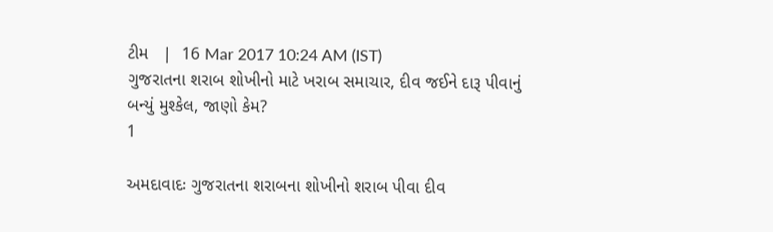ટીમ   |  16 Mar 2017 10:24 AM (IST)
ગુજરાતના શરાબ શોખીનો માટે ખરાબ સમાચાર, દીવ જઈને દારૂ પીવાનું બન્યું મુશ્કેલ, જાણો કેમ?
1

અમદાવાદઃ ગુજરાતના શરાબના શોખીનો શરાબ પીવા દીવ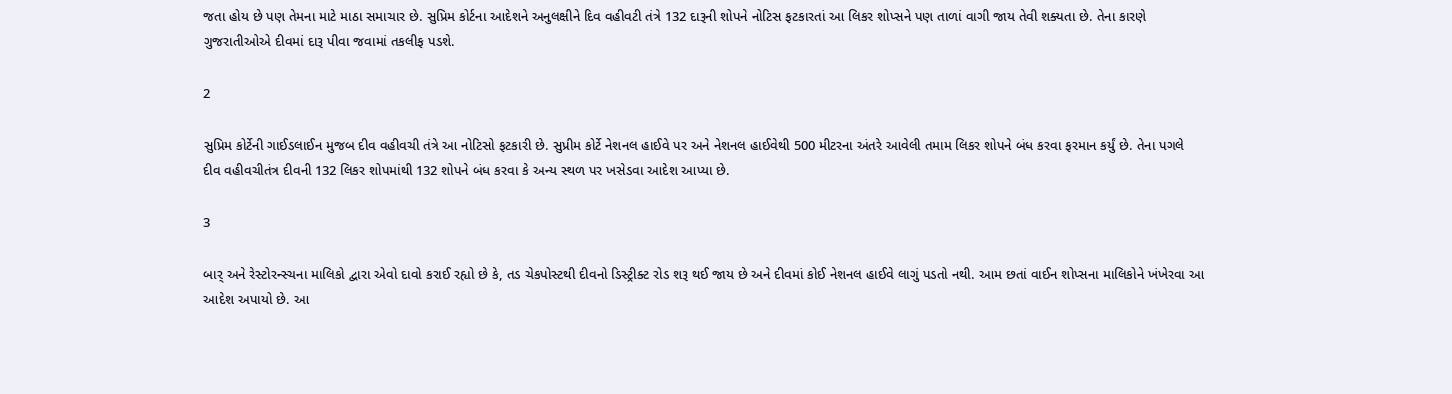જતા હોય છે પણ તેમના માટે માઠા સમાચાર છે. સુપ્રિમ કોર્ટના આદેશને અનુલક્ષીને દિવ વહીવટી તંત્રે 132 દારૂની શોપને નોટિસ ફટકારતાં આ લિકર શોપ્સને પણ તાળાં વાગી જાય તેવી શક્યતા છે. તેના કારણે ગુજરાતીઓએ દીવમાં દારૂ પીવા જવામાં તકલીફ પડશે.

2

સુપ્રિમ કોર્ટેની ગાઈડલાઈન મુજબ દીવ વહીવચી તંત્રે આ નોટિસો ફટકારી છે. સુપ્રીમ કોર્ટે નેશનલ હાઈવે પર અને નેશનલ હાઈવેથી 500 મીટરના અંતરે આવેલી તમામ લિકર શોપને બંધ કરવા ફરમાન કર્યું છે. તેના પગલે દીવ વહીવચીતંત્ર દીવની 132 લિકર શોપમાંથી 132 શોપને બંધ કરવા કે અન્ય સ્થળ પર ખસેડવા આદેશ આપ્યા છે.

3

બાર્ અને રેસ્ટોરન્સ્ચના માલિકો દ્વારા એવો દાવો કરાઈ રહ્યો છે કે, તડ ચેકપોસ્ટથી દીવનો ડિસ્ટ્રીક્ટ રોડ શરૂ થઈ જાય છે અને દીવમાં કોઈ નેશનલ હાઈવે લાગું પડતો નથી. આમ છતાં વાઈન શોપ્સના માલિકોને ખંખેરવા આ આદેશ અપાયો છે. આ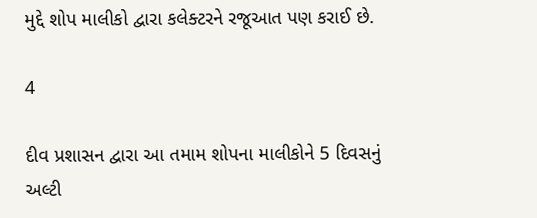મુદ્દે શોપ માલીકો દ્વારા કલેક્ટરને રજૂઆત પણ કરાઈ છે.

4

દીવ પ્રશાસન દ્વારા આ તમામ શોપના માલીકોને 5 દિવસનું અલ્ટી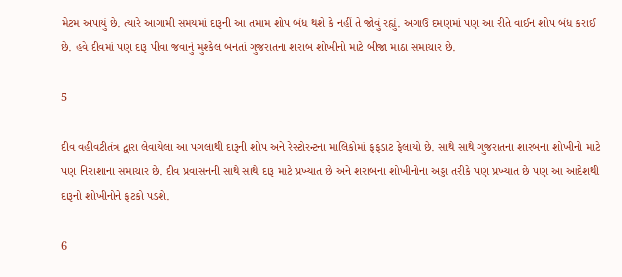મેટમ અપાયું છે. ત્યારે આગામી સમયમાં દારૂની આ તમામ શોપ બંધ થશે કે નહીં તે જોવું રહ્યું. અગાઉ દમણમાં પણ આ રીતે વાઈન શોપ બંધ કરાઈ છે. હવે દીવમાં પણ દારૂ પીવા જવાનું મુશ્કેલ બનતાં ગુજરાતના શરાબ શોખીનો માટે બીજા માઠા સમાચાર છે.

5

દીવ વહીવટીતંત્ર દ્વારા લેવાયેલા આ પગલાથી દારૂની શોપ અને રેસ્ટોરન્ટના માલિકોમાં ફફડાટ ફેલાયો છે. સાથે સાથે ગુજરાતના શારબના શોખીનો માટે પણ નિરાશાના સમાચાર છે. દીવ પ્રવાસનની સાથે સાથે દારૂ માટે પ્રખ્યાત છે અને શરાબના શોખીનોના અડ્ડા તરીકે પણ પ્રખ્યાત છે પણ આ આદેશથી દારૂનો શોખીનોને ફટકો પડશે.

6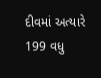દીવમાં અત્યારે 199 વધુ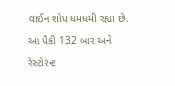વાઈન શોપ ધમધમી રહ્યા છે. આ પૈકી 132 બાર અને રેસ્ટોરન્ટ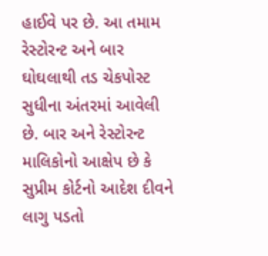હાઈવે પર છે. આ તમામ રેસ્ટોરન્ટ અને બાર ઘોઘલાથી તડ ચેકપોસ્ટ સુધીના અંતરમાં આવેલી છે. બાર અને રેસ્ટોરન્ટ માલિકોનો આક્ષેપ છે કે સુપ્રીમ કોર્ટનો આદેશ દીવને લાગુ પડતો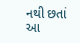નથી છતાં આ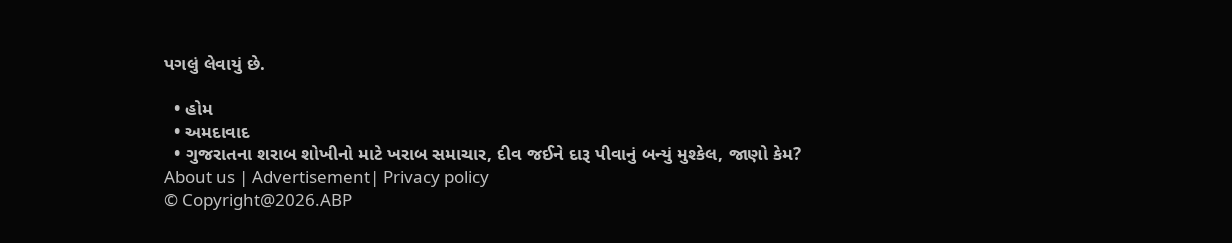પગલું લેવાયું છે.

  • હોમ
  • અમદાવાદ
  • ગુજરાતના શરાબ શોખીનો માટે ખરાબ સમાચાર, દીવ જઈને દારૂ પીવાનું બન્યું મુશ્કેલ, જાણો કેમ?
About us | Advertisement| Privacy policy
© Copyright@2026.ABP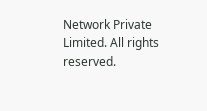Network Private Limited. All rights reserved.